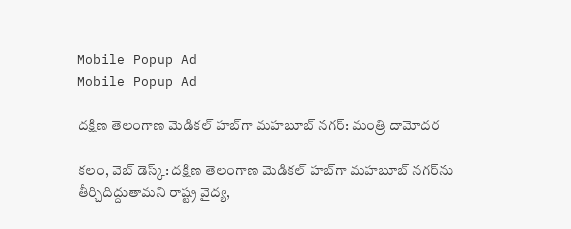Mobile Popup Ad
Mobile Popup Ad

దక్షిణ తెలంగాణ మెడికల్ హబ్‌గా మహబూబ్ నగర్: మంత్రి దామోదర

కలం, వెబ్ డెస్క్: దక్షిణ తెలంగాణ మెడికల్ హబ్‌గా మహబూబ్ నగర్‌ను తీర్చిదిద్దుతామని రాష్ట్ర వైద్య,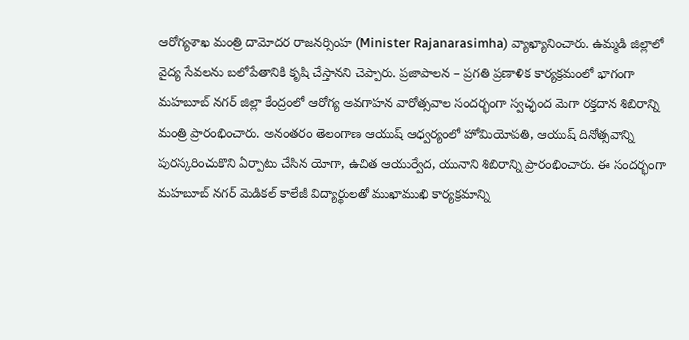ఆరోగ్యశాఖ మంత్రి దామోదర రాజనర్సింహ (Minister Rajanarasimha) వ్యాఖ్యానించారు. ఉమ్మడి జిల్లాలో వైద్య సేవలను బలోపేతానికి కృషి చేస్తానని చెప్పారు. ప్రజాపాలన – ప్రగతి ప్రణాళిక కార్యక్రమంలో భాగంగా మహబూబ్ నగర్ జిల్లా కేంద్రంలో ఆరోగ్య అవగాహన వారోత్సవాల సందర్భంగా స్వచ్ఛంద మెగా రక్తదాన శిబిరాన్ని మంత్రి ప్రారంభించారు. అనంతరం తెలంగాణ ఆయుష్ ఆధ్వర్యంలో హోమియోపతి, ఆయుష్ దినోత్సవాన్ని పురస్కరించుకొని ఏర్పాటు చేసిన యోగా, ఉచిత ఆయుర్వేద, యునాని శిబిరాన్ని ప్రారంభించారు. ఈ సందర్భంగా మహబూబ్ నగర్ మెడికల్ కాలేజీ విద్యార్థులతో ముఖాముఖి కార్యక్రమాన్ని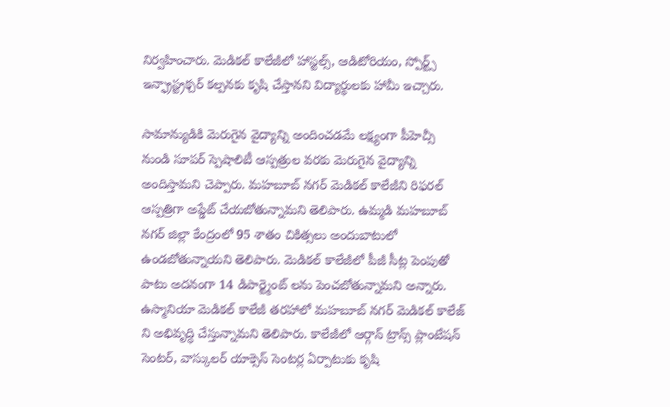నిర్వహించారు. మెడికల్ కాలేజీలో హాస్టల్స్, ఆడిటోరియం, స్పోర్ట్స్ ఇన్ఫ్రాస్ట్రక్చర్ కల్పనకు కృషి చేస్తానని విద్యార్థులకు హామీ ఇచ్చారు.

సామాన్యుడికి మెరుగైన వైద్యాన్ని అందించడమే లక్ష్యంగా పీహెచ్సీ నుండి సూపర్ స్పెషాలిటీ ఆస్పత్రుల వరకు మెరుగైన వైద్యాన్ని అందిస్తామని చెప్పారు. మహబూబ్ నగర్ మెడికల్ కాలేజీని రిఫరల్ ఆస్పత్రిగా అప్డేట్ చేయబోతున్నామని తెలిపారు. ఉమ్మడి మహబూబ్ నగర్ జిల్లా కేంద్రంలో 95 శాతం చికిత్సలు అందుబాటులో ఉండబోతున్నాయని తెలిపారు. మెడికల్ కాలేజీలో పీజీ సీట్ల పెంపుతో పాటు అదనంగా 14 డిపార్ట్మెంట్ లను పెంచబోతున్నామని అన్నారు. ఉస్మానియా మెడికల్ కాలేజీ తరహాలో మహబూబ్ నగర్ మెడికల్ కాలేజ్ ని అభివృద్ధి చేస్తున్నామని తెలిపారు. కాలేజీలో ఆర్గాన్ ట్రాన్స్ ప్లాంటేషన్ సెంటర్, వాస్కులర్ యాక్సెస్ సెంటర్ల ఏర్పాటుకు కృషి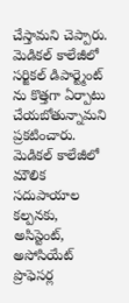చేస్తామని చెప్పారు. మెడికల్ కాలేజీలో సర్జికల్ డిపార్ట్మెంట్ ను కొత్తగా ఏర్పాటు చేయబోతున్నామని ప్రకటించారు. మెడికల్ కాలేజీలో మౌలిక సదుపాయాల కల్పనకు, అసిస్టెంట్, అసోసియేట్ ప్రొఫెసర్ల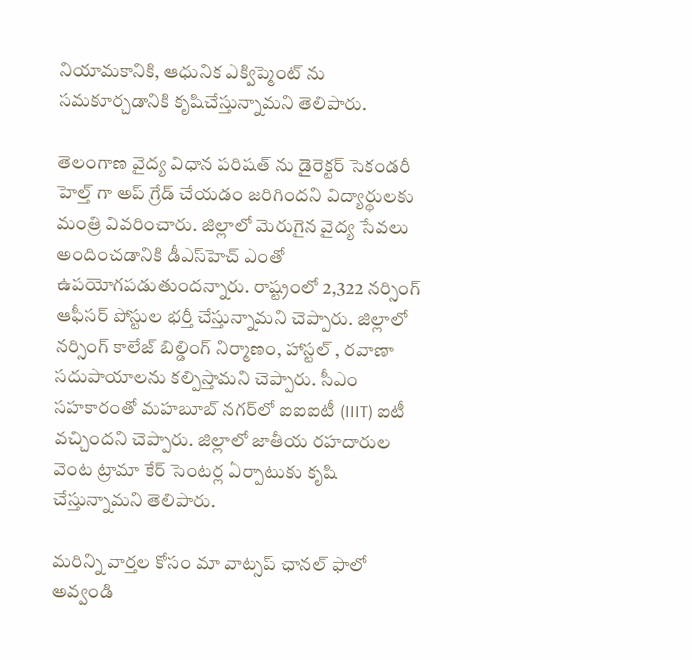నియామకానికి, ఆధునిక ఎక్విప్మెంట్ ను సమకూర్చడానికి కృషిచేస్తున్నామని తెలిపారు.

తెలంగాణ వైద్య విధాన పరిషత్ ను డైరెక్టర్ సెకండరీ హెల్త్ గా అప్ గ్రేడ్ చేయడం జరిగిందని విద్యార్థులకు మంత్రి వివరించారు. జిల్లాలో మెరుగైన వైద్య సేవలు అందించడానికి డీఎస్‌హెచ్ ఎంతో ఉపయోగపడుతుందన్నారు. రాష్ట్రంలో 2,322 నర్సింగ్ ఆఫీసర్ పోస్టుల భర్తీ చేస్తున్నామని చెప్పారు. జిల్లాలో నర్సింగ్ కాలేజ్ బిల్డింగ్ నిర్మాణం, హాస్టల్ , రవాణా సదుపాయాలను కల్పిస్తామని చెప్పారు. సీఎం సహకారంతో మహబూబ్ నగర్‌లో ఐఐఐటీ (IIIT) ఐటీ వచ్చిందని చెప్పారు. జిల్లాలో జాతీయ రహదారుల వెంట ట్రామా కేర్ సెంటర్ల ఏర్పాటుకు కృషి చేస్తున్నామని తెలిపారు.

మ‌రిన్ని వార్త‌ల కోసం మా వాట్స‌ప్ ఛాన‌ల్ ఫాలో అవ్వండి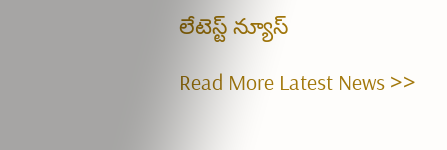లేటెస్ట్ న్యూస్‌

Read More Latest News >>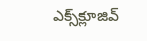ఎక్స్‌క్లూజివ్‌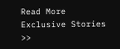Read More Exclusive Stories >>